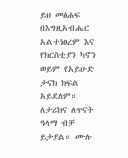ይህ መፅሐፍ በእግዚአብሔር አልተነፀረም እና የክርስቲያን ካኖን ወይም የአይሁድ ታናክ ክፍል አይደለም። ለታሪክና ለጥናት ዓላማ ብቻ ይታያል። ሙሉ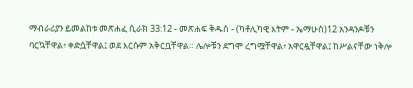ማብራሪያን ይመልከቱ መጽሐፈ ሲራክ 33:12 - መጽሐፍ ቅዱስ - (ካቶሊካዊ እትም - ኤማሁስ)12 አንዳንዶቹን ባርኳቸዋል፥ ቀድሷቸዋል፤ ወደ እርሱም አቅርቧቸዋል። ሌሎቹን ደግሞ ረግሟቸዋል፥ አዋርዷቸዋል፤ ከሥልናቸው ነቅሎ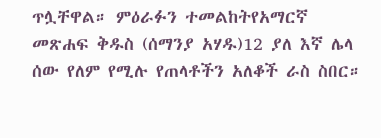ጥሏቸዋል። ምዕራፉን ተመልከትየአማርኛ መጽሐፍ ቅዱስ (ሰማንያ አሃዱ)12 ያለ እኛ ሌላ ሰው የለም የሚሉ የጠላቶችን አለቆች ራስ ስበር።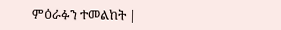ምዕራፉን ተመልከት |